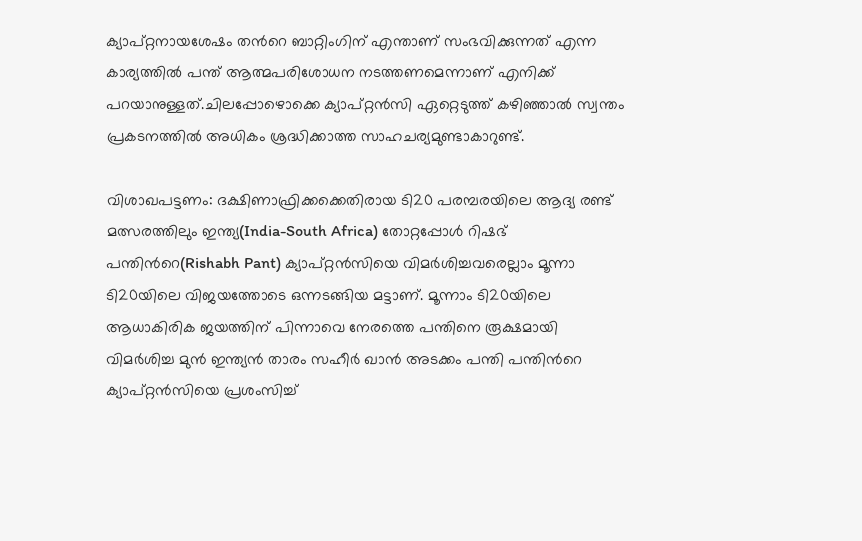ക്യാപ്റ്റനായശേഷം തന്‍റെ ബാറ്റിംഗിന് എന്താണ് സംഭവിക്കുന്നത് എന്ന കാര്യത്തില്‍ പന്ത് ആത്മപരിശോധന നടത്തണമെന്നാണ് എനിക്ക് പറയാനുള്ളത്.ചിലപ്പോഴൊക്കെ ക്യാപ്റ്റന്‍സി ഏറ്റെടുത്ത് കഴിഞ്ഞാല്‍ സ്വന്തം പ്രകടനത്തില്‍ അധികം ശ്രദ്ധിക്കാത്ത സാഹചര്യമുണ്ടാകാറുണ്ട്.

വിശാഖപട്ടണം: ദക്ഷിണാഫ്രിക്കക്കെതിരായ ടി20 പരമ്പരയിലെ ആദ്യ രണ്ട് മത്സരത്തിലും ഇന്ത്യ(India-South Africa) തോറ്റപ്പോള്‍ റിഷഭ് പന്തിന്‍റെ(Rishabh Pant) ക്യാപ്റ്റന്‍സിയെ വിമര്‍ശിച്ചവരെല്ലാം മൂന്നാ ടി20യിലെ വിജയത്തോടെ ഒന്നടങ്ങിയ മട്ടാണ്. മൂന്നാം ടി20യിലെ ആധാകിരിക ജയത്തിന് പിന്നാവെ നേരത്തെ പന്തിനെ രൂക്ഷമായി വിമര്‍ശിച്ച മുന്‍ ഇന്ത്യന്‍ താരം സഹീര്‍ ഖാന്‍ അടക്കം പന്തി പന്തിന്‍റെ ക്യാപ്റ്റന്‍സിയെ പ്രശംസിച്ച്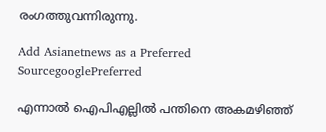രംഗത്തുവന്നിരുന്നു.

Add Asianetnews as a Preferred SourcegooglePreferred

എന്നാല്‍ ഐപിഎല്ലില്‍ പന്തിനെ അകമഴിഞ്ഞ്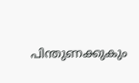പിന്തുണക്കുകും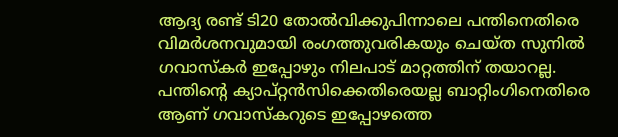ആദ്യ രണ്ട് ടി20 തോല്‍വിക്കുപിന്നാലെ പന്തിനെതിരെ വിമര്‍ശനവുമായി രംഗത്തുവരികയും ചെയ്ത സുനില്‍ ഗവാസ്കര്‍ ഇപ്പോഴും നിലപാട് മാറ്റത്തിന് തയാറല്ല. പന്തിന്‍റെ ക്യാപ്റ്റന്‍സിക്കെതിരെയല്ല ബാറ്റിംഗിനെതിരെ ആണ് ഗവാസ്കറുടെ ഇപ്പോഴത്തെ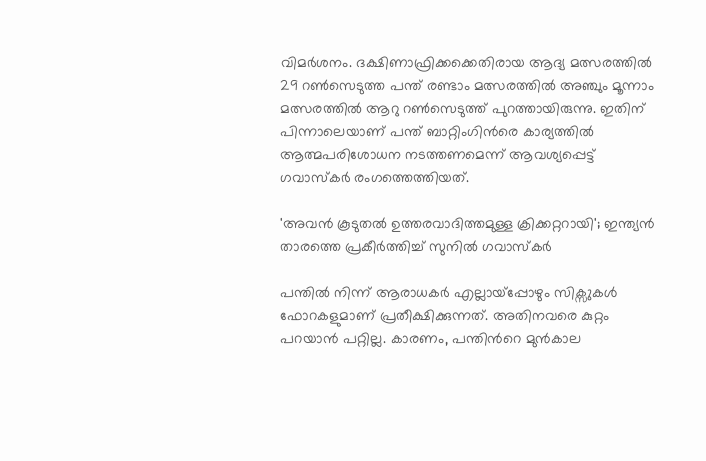വിമര്‍ശനം. ദക്ഷിണാഫ്രിക്കക്കെതിരായ ആദ്യ മത്സരത്തില്‍ 29 റണ്‍സെടുത്ത പന്ത് രണ്ടാം മത്സരത്തില്‍ അഞ്ചും മൂന്നാം മത്സരത്തില്‍ ആറു റണ്‍സെടുത്ത് പുറത്തായിരുന്നു. ഇതിന് പിന്നാലെയാണ് പന്ത് ബാറ്റിംഗിന്‍രെ കാര്യത്തില്‍ ആത്മപരിശോധന നടത്തണമെന്ന് ആവശ്യപ്പെട്ട് ഗവാസ്കര്‍ രംഗത്തെത്തിയത്.

'അവന്‍ കൂടുതല്‍ ഉത്തരവാദിത്തമുള്ള ക്രിക്കറ്ററായി'; ഇന്ത്യന്‍ താരത്തെ പ്രകീര്‍ത്തിച്ച് സുനില്‍ ഗവാസ്കര്‍

പന്തില്‍ നിന്ന് ആരാധകര്‍ എല്ലായ്പ്പോഴും സിക്സുകള്‍ ഫോറകളുമാണ് പ്രതീക്ഷിക്കുന്നത്. അതിനവരെ കുറ്റം പറയാന്‍ പറ്റില്ല. കാരണം, പന്തിന്‍റെ മുന്‍കാല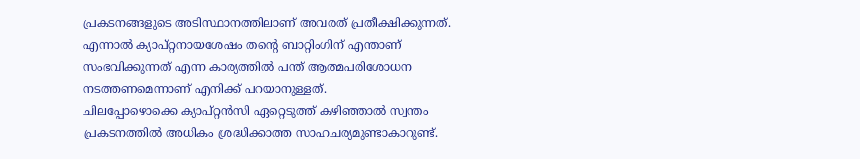പ്രകടനങ്ങളുടെ അടിസ്ഥാനത്തിലാണ് അവരത് പ്രതീക്ഷിക്കുന്നത്. എന്നാല്‍ ക്യാപ്റ്റനായശേഷം തന്‍റെ ബാറ്റിംഗിന് എന്താണ് സംഭവിക്കുന്നത് എന്ന കാര്യത്തില്‍ പന്ത് ആത്മപരിശോധന നടത്തണമെന്നാണ് എനിക്ക് പറയാനുള്ളത്.
ചിലപ്പോഴൊക്കെ ക്യാപ്റ്റന്‍സി ഏറ്റെടുത്ത് കഴിഞ്ഞാല്‍ സ്വന്തം പ്രകടനത്തില്‍ അധികം ശ്രദ്ധിക്കാത്ത സാഹചര്യമുണ്ടാകാറുണ്ട്.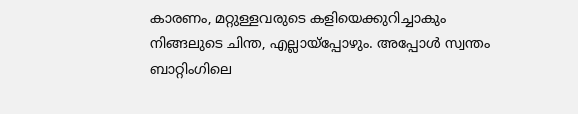കാരണം, മറ്റുള്ളവരുടെ കളിയെക്കുറിച്ചാകും നിങ്ങലുടെ ചിന്ത, എല്ലായ്പ്പോഴും. അപ്പോള്‍ സ്വന്തം ബാറ്റിംഗിലെ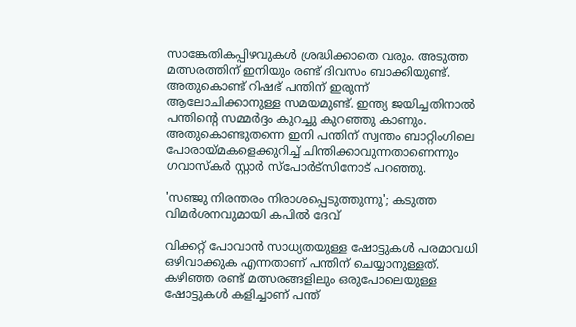സാങ്കേതികപ്പിഴവുകള്‍ ശ്രദ്ധിക്കാതെ വരും. അടുത്ത മത്സരത്തിന് ഇനിയും രണ്ട് ദിവസം ബാക്കിയുണ്ട്. അതുകൊണ്ട് റിഷഭ് പന്തിന് ഇരുന്ന് ആലോചിക്കാനുള്ള സമയമുണ്ട്. ഇന്ത്യ ജയിച്ചതിനാല്‍ പന്തിന്‍റെ സമ്മര്‍ദ്ദം കുറച്ചു കുറഞ്ഞു കാണും. അതുകൊണ്ടുതന്നെ ഇനി പന്തിന് സ്വന്തം ബാറ്റിംഗിലെ പോരായ്മകളെക്കുറിച്ച് ചിന്തിക്കാവുന്നതാണെന്നും ഗവാസ്കര്‍ സ്റ്റാര്‍ സ്പോര്‍ട്സിനോട് പറഞ്ഞു.

'സഞ്ജു നിരന്തരം നിരാശപ്പെടുത്തുന്നു'; കടുത്ത വിമര്‍ശനവുമായി കപില്‍ ദേവ്

വിക്കറ്റ് പോവാന്‍ സാധ്യതയുള്ള ഷോട്ടുകള്‍ പരമാവധി ഒഴിവാക്കുക എന്നതാണ് പന്തിന് ചെയ്യാനുള്ളത്. കഴിഞ്ഞ രണ്ട് മത്സരങ്ങളിലും ഒരുപോലെയുള്ള ഷോട്ടുകള്‍ കളിച്ചാണ് പന്ത്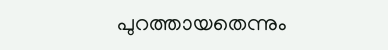പുറത്തായതെന്നും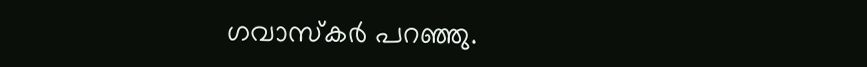ഗവാസ്കര്‍ പറഞ്ഞു.